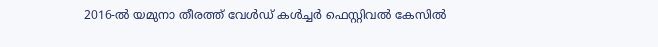2016-ൽ യമുനാ തീരത്ത് വേൾഡ് കൾച്ചർ ഫെസ്റ്റിവൽ കേസിൽ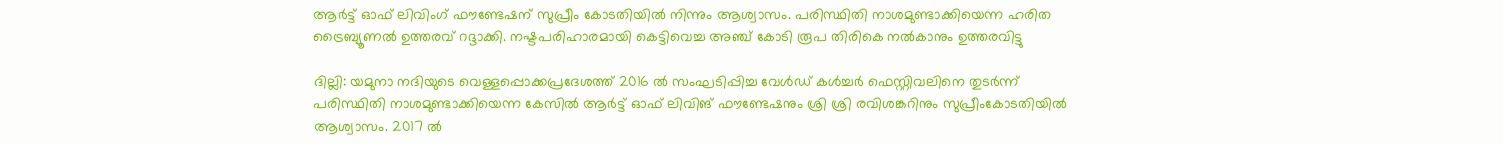ആർട്ട് ഓഫ് ലിവിംഗ് ഫൗണ്ടേഷന് സുപ്രീം കോടതിയിൽ നിന്നും ആശ്വാസം. പരിസ്ഥിതി നാശമുണ്ടാക്കിയെന്ന ഹരിത ട്രൈബ്യൂണൽ ഉത്തരവ് റദ്ദാക്കി. നഷ്ടപരിഹാരമായി കെട്ടിവെച്ച അഞ്ച് കോടി രൂപ തിരികെ നൽകാനും ഉത്തരവിട്ടു

ദില്ലി: യമുനാ നദിയുടെ വെള്ളപ്പൊക്കപ്രദേശത്ത് 2016 ൽ സംഘടിപ്പിച്ച വേൾഡ് കൾച്ചർ ഫെസ്റ്റിവലിനെ തുടർന്ന് പരിസ്ഥിതി നാശമുണ്ടാക്കിയെന്ന കേസിൽ ആർട്ട് ഓഫ് ലിവിങ് ഫൗണ്ടേഷനും ശ്രി ശ്രി രവിശങ്കറിനും സുപ്രീംകോടതിയിൽ ആശ്വാസം. 2017 ൽ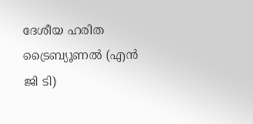ദേശീയ ഹരിത ട്രൈബ്യൂണൽ (എൻ ജി ടി)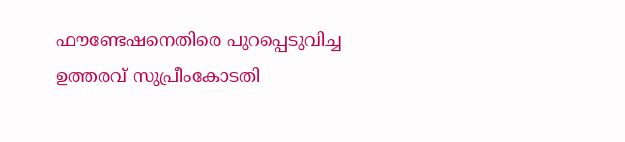ഫൗണ്ടേഷനെതിരെ പുറപ്പെടുവിച്ച ഉത്തരവ് സുപ്രീംകോടതി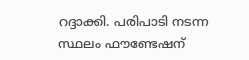റദ്ദാക്കി. പരിപാടി നടന്ന സ്ഥലം ഫൗണ്ടേഷന്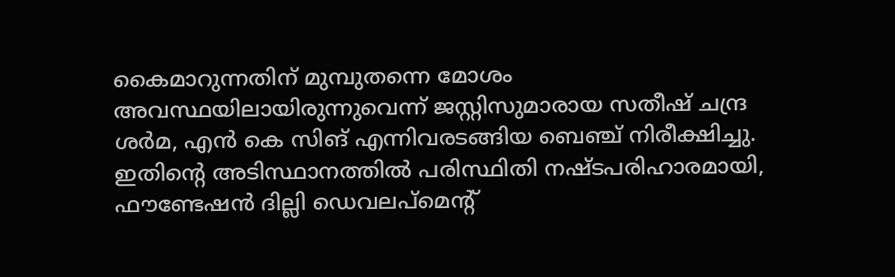കൈമാറുന്നതിന് മുമ്പുതന്നെ മോശം അവസ്ഥയിലായിരുന്നുവെന്ന് ജസ്റ്റിസുമാരായ സതീഷ് ചന്ദ്ര ശർമ, എൻ കെ സിങ് എന്നിവരടങ്ങിയ ബെഞ്ച് നിരീക്ഷിച്ചു. ഇതിന്റെ അടിസ്ഥാനത്തിൽ പരിസ്ഥിതി നഷ്ടപരിഹാരമായി, ഫൗണ്ടേഷൻ ദില്ലി ഡെവലപ്‌മെന്റ്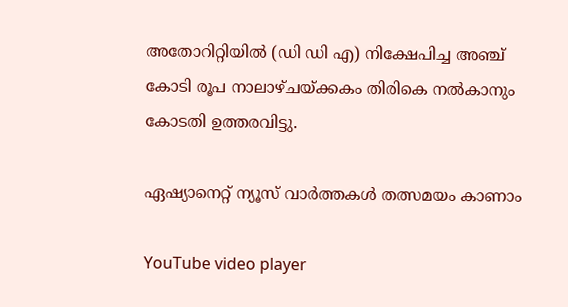അതോറിറ്റിയിൽ (ഡി ഡി എ) നിക്ഷേപിച്ച അഞ്ച് കോടി രൂപ നാലാഴ്ചയ്ക്കകം തിരികെ നൽകാനും കോടതി ഉത്തരവിട്ടു.

ഏഷ്യാനെറ്റ് ന്യൂസ് വാർത്തകൾ തത്സമയം കാണാം

YouTube video player